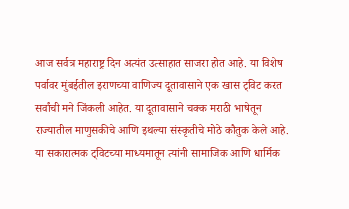आज सर्वत्र महाराष्ट्र दिन अत्यंत उत्साहात साजरा होत आहे. या विशेष पर्वावर मुंबईतील इराणच्या वाणिज्य दूतावासाने एक खास ट्विट करत सर्वांची मने जिंकली आहेत. या दूतावासाने चक्क मराठी भाषेतून राज्यातील माणुसकीचे आणि इथल्या संस्कृतीचे मोठे कौतुक केले आहे. या सकारात्मक ट्विटच्या माध्यमातून त्यांनी सामाजिक आणि धार्मिक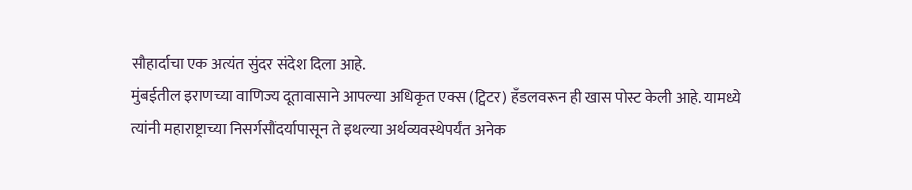सौहार्दाचा एक अत्यंत सुंदर संदेश दिला आहे.
मुंबईतील इराणच्या वाणिज्य दूतावासाने आपल्या अधिकृत एक्स (ट्विटर) हँडलवरून ही खास पोस्ट केली आहे. यामध्ये त्यांनी महाराष्ट्राच्या निसर्गसौंदर्यापासून ते इथल्या अर्थव्यवस्थेपर्यंत अनेक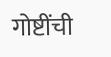गोष्टींची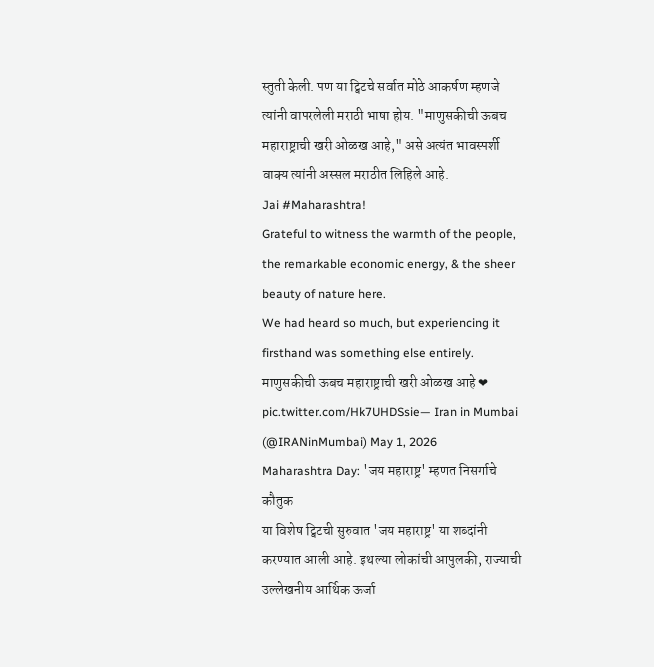स्तुती केली. पण या ट्विटचे सर्वात मोठे आकर्षण म्हणजे त्यांनी वापरलेली मराठी भाषा होय. "माणुसकीची ऊबच महाराष्ट्राची खरी ओळख आहे," असे अत्यंत भावस्पर्शी वाक्य त्यांनी अस्सल मराठीत लिहिले आहे.
Jai #Maharashtra!
Grateful to witness the warmth of the people, the remarkable economic energy, & the sheer beauty of nature here.
We had heard so much, but experiencing it firsthand was something else entirely.
माणुसकीची ऊबच महाराष्ट्राची खरी ओळख आहे ❤ pic.twitter.com/Hk7UHDSsie— Iran in Mumbai (@IRANinMumbai) May 1, 2026
Maharashtra Day: 'जय महाराष्ट्र' म्हणत निसर्गाचे कौतुक
या विशेष ट्विटची सुरुवात 'जय महाराष्ट्र' या शब्दांनी करण्यात आली आहे. इथल्या लोकांची आपुलकी, राज्याची उल्लेखनीय आर्थिक ऊर्जा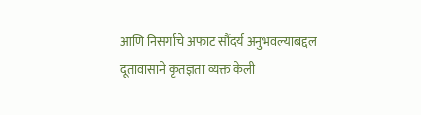आणि निसर्गाचे अफाट सौंदर्य अनुभवल्याबद्दल दूतावासाने कृतज्ञता व्यक्त केली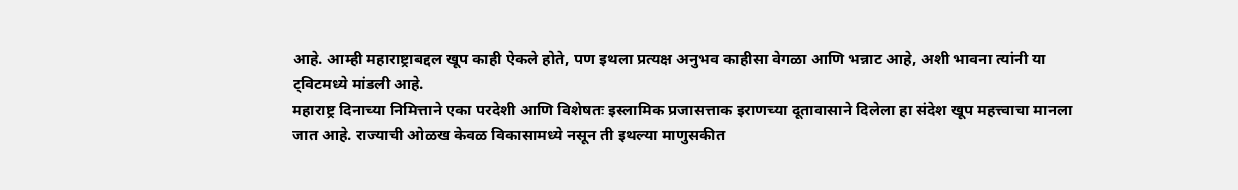आहे. आम्ही महाराष्ट्राबद्दल खूप काही ऐकले होते, पण इथला प्रत्यक्ष अनुभव काहीसा वेगळा आणि भन्नाट आहे, अशी भावना त्यांनी या ट्विटमध्ये मांडली आहे.
महाराष्ट्र दिनाच्या निमित्ताने एका परदेशी आणि विशेषतः इस्लामिक प्रजासत्ताक इराणच्या दूतावासाने दिलेला हा संदेश खूप महत्त्वाचा मानला जात आहे. राज्याची ओळख केवळ विकासामध्ये नसून ती इथल्या माणुसकीत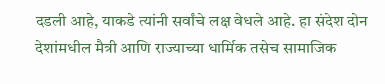दडली आहे, याकडे त्यांनी सर्वांचे लक्ष वेधले आहे. हा संदेश दोन देशांमधील मैत्री आणि राज्याच्या धार्मिक तसेच सामाजिक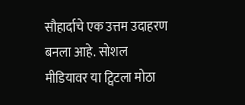सौहार्दाचे एक उत्तम उदाहरण बनला आहे. सोशल मीडियावर या ट्विटला मोठा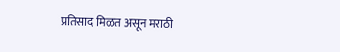प्रतिसाद मिळत असून मराठी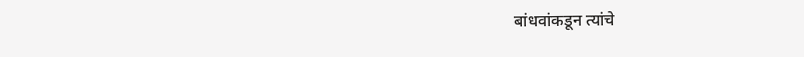बांधवांकडून त्यांचे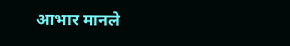आभार मानले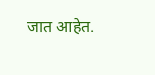जात आहेत.